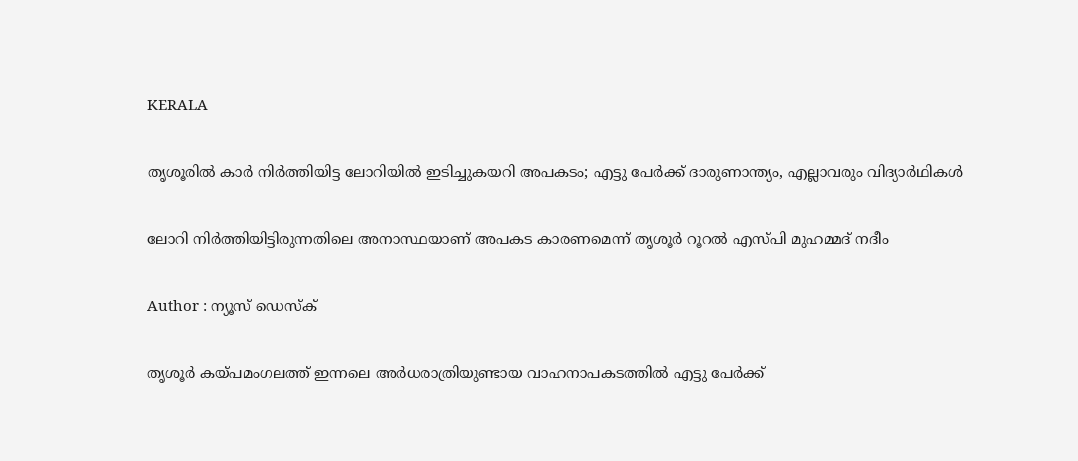KERALA

തൃശൂരില്‍ കാര്‍ നിര്‍ത്തിയിട്ട ലോറിയില്‍ ഇടിച്ചുകയറി അപകടം; എട്ടു പേര്‍ക്ക് ദാരുണാന്ത്യം, എല്ലാവരും വിദ്യാര്‍ഥികള്‍

ലോറി നിര്‍ത്തിയിട്ടിരുന്നതിലെ അനാസ്ഥയാണ് അപകട കാരണമെന്ന് തൃശൂര്‍ റൂറല്‍ എസ്‌പി മുഹമ്മദ് നദീം

Author : ന്യൂസ് ഡെസ്ക്

തൃശൂര്‍ കയ്പമംഗലത്ത് ഇന്നലെ അര്‍ധരാത്രിയുണ്ടായ വാഹനാപകടത്തില്‍ എട്ടു പേര്‍ക്ക്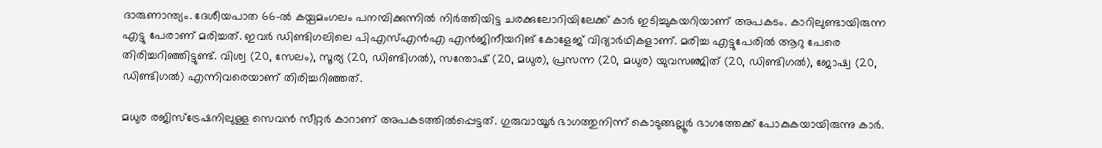ദാരുണാന്ത്യം. ദേശീയപാത 66-ൽ കയ്പമംഗലം പനമ്പിക്കുന്നിൽ നിര്‍ത്തിയിട്ട ചരക്കുലോറിയിലേക്ക് കാര്‍ ഇടിച്ചുകയറിയാണ് അപകടം. കാറിലുണ്ടായിരുന്ന എട്ടു പേരാണ് മരിച്ചത്. ഇവര്‍ ഡിണ്ടിഗലിലെ പിഎസ്എൻഎ എൻജിനീയറിങ് കോളേജ് വിദ്യാർഥികളാണ്. മരിച്ച എട്ടുപേരിൽ ആറു പേരെ തിരിച്ചറിഞ്ഞിട്ടുണ്ട്. വിശ്വ (20, സേലം), സൂര്യ (20, ഡിണ്ടിഗൽ), സന്തോഷ് (20, മധുര), പ്രസന്ന (20, മധുര) യുവസഞ്ജിത് (20, ഡിണ്ടിഗൽ), ജോഷ്വ (20, ഡിണ്ടിഗൽ) എന്നിവരെയാണ് തിരിച്ചറിഞ്ഞത്.

മധുര രജിസ്ട്രേഷനിലുള്ള സെവൻ സീറ്റർ കാറാണ് അപകടത്തില്‍പ്പെട്ടത്. ഗുരുവായൂർ ഭാഗത്തുനിന്ന് കൊടുങ്ങല്ലൂർ ഭാഗത്തേക്ക് പോകുകയായിരുന്നു കാർ.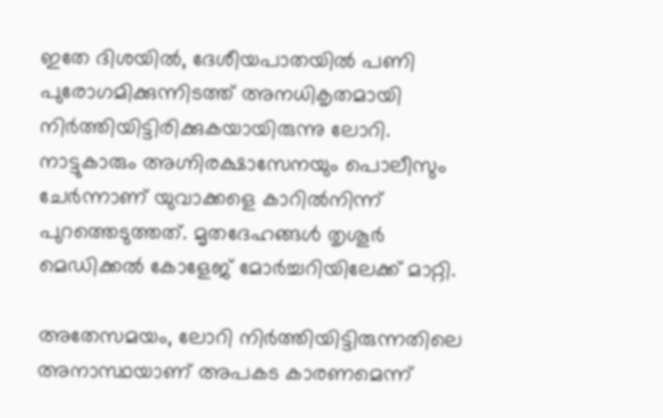ഇതേ ദിശയിൽ, ദേശീയപാതയിൽ പണി പുരോഗമിക്കുന്നിടത്ത് അനധികൃതമായി നിർത്തിയിട്ടിരിക്കുകയായിരുന്നു ലോറി. നാട്ടുകാരും അഗ്നിരക്ഷാസേനയും പൊലീസും ചേര്‍ന്നാണ് യുവാക്കളെ കാറില്‍നിന്ന് പുറത്തെടുത്തത്. മൃതദേഹങ്ങള്‍ തൃശൂര്‍ മെഡിക്കൽ കോളേജ് മോർച്ചറിയിലേക്ക് മാറ്റി.

അതേസമയം, ലോറി നിര്‍ത്തിയിട്ടിരുന്നതിലെ അനാസ്ഥയാണ് അപകട കാരണമെന്ന്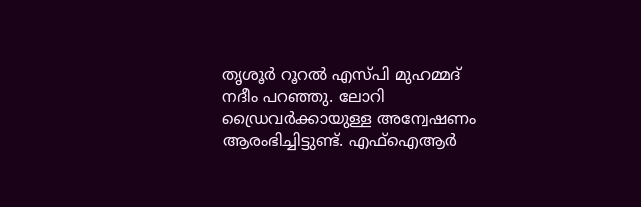തൃശൂര്‍ റൂറല്‍ എസ്‌പി മുഹമ്മദ് നദീം പറഞ്ഞു. ലോറി ഡ്രൈവര്‍ക്കായുള്ള അന്വേഷണം ആരംഭിച്ചിട്ടുണ്ട്. എഫ്ഐആര്‍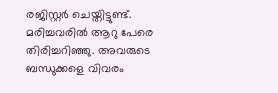രജിസ്റ്റര്‍ ചെയ്തിട്ടുണ്ട്. മരിച്ചവരില്‍ ആറു പേരെ തിരിച്ചറിഞ്ഞു. അവരുടെ ബന്ധുക്കളെ വിവരം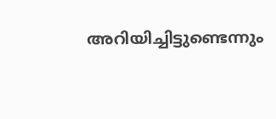അറിയിച്ചിട്ടുണ്ടെന്നും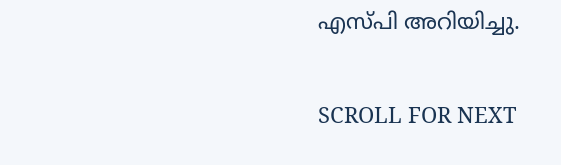എസ്‌പി അറിയിച്ചു.

SCROLL FOR NEXT